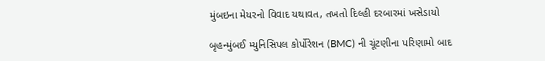મુંબઇના મેયરનો વિવાદ યથાવત, તખતો દિલ્હી દરબારમાં ખસેડાયો

બૃહન્મુંબઈ મ્યુનિસિપલ કોર્પોરેશન (BMC) ની ચૂંટણીના પરિણામો બાદ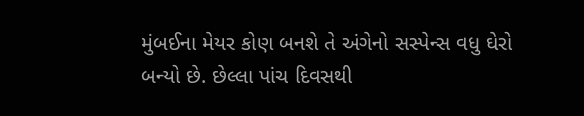મુંબઈના મેયર કોણ બનશે તે અંગેનો સસ્પેન્સ વધુ ઘેરો બન્યો છે. છેલ્લા પાંચ દિવસથી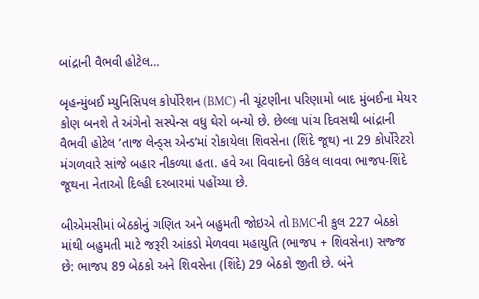બાંદ્રાની વૈભવી હોટેલ…

બૃહન્મુંબઈ મ્યુનિસિપલ કોર્પોરેશન (BMC) ની ચૂંટણીના પરિણામો બાદ મુંબઈના મેયર કોણ બનશે તે અંગેનો સસ્પેન્સ વધુ ઘેરો બન્યો છે. છેલ્લા પાંચ દિવસથી બાંદ્રાની વૈભવી હોટેલ ’તાજ લેન્ડ્સ એન્ડ’માં રોકાયેલા શિવસેના (શિંદે જૂથ) ના 29 કોર્પોરેટરો મંગળવારે સાંજે બહાર નીકળ્યા હતા. હવે આ વિવાદનો ઉકેલ લાવવા ભાજપ-શિંદે જૂથના નેતાઓ દિલ્હી દરબારમાં પહોંચ્યા છે.

બીએમસીમાં બેઠકોનું ગણિત અને બહુમતી જોઇએ તો BMCની કુલ 227 બેઠકો માંથી બહુમતી માટે જરૂરી આંકડો મેળવવા મહાયુતિ (ભાજપ + શિવસેના) સજ્જ છે: ભાજપ 89 બેઠકો અને શિવસેના (શિંદે) 29 બેઠકો જીતી છે. બંને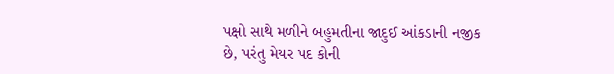પક્ષો સાથે મળીને બહુમતીના જાદુઈ આંકડાની નજીક છે, પરંતુ મેયર પદ કોની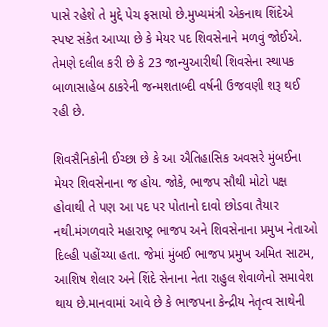પાસે રહેશે તે મુદ્દે પેચ ફસાયો છે.મુખ્યમંત્રી એકનાથ શિંદેએ સ્પષ્ટ સંકેત આપ્યા છે કે મેયર પદ શિવસેનાને મળવું જોઈએ. તેમણે દલીલ કરી છે કે 23 જાન્યુઆરીથી શિવસેના સ્થાપક બાળાસાહેબ ઠાકરેની જન્મશતાબ્દી વર્ષની ઉજવણી શરૂ થઈ રહી છે.

શિવસૈનિકોની ઈચ્છા છે કે આ ઐતિહાસિક અવસરે મુંબઈના મેયર શિવસેનાના જ હોય. જોકે, ભાજપ સૌથી મોટો પક્ષ હોવાથી તે પણ આ પદ પર પોતાનો દાવો છોડવા તૈયાર નથી.મંગળવારે મહારાષ્ટ્ર ભાજપ અને શિવસેનાના પ્રમુખ નેતાઓ દિલ્હી પહોંચ્યા હતા. જેમાં મુંબઈ ભાજપ પ્રમુખ અમિત સાટમ, આશિષ શેલાર અને શિંદે સેનાના નેતા રાહુલ શેવાળેનો સમાવેશ થાય છે.માનવામાં આવે છે કે ભાજપના કેન્દ્રીય નેતૃત્વ સાથેની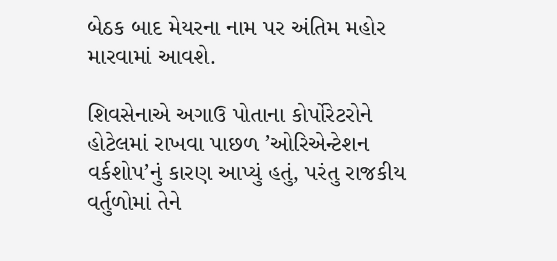બેઠક બાદ મેયરના નામ પર અંતિમ મહોર મારવામાં આવશે.

શિવસેનાએ અગાઉ પોતાના કોર્પોરેટરોને હોટેલમાં રાખવા પાછળ ’ઓરિએન્ટેશન વર્કશોપ’નું કારણ આપ્યું હતું, પરંતુ રાજકીય વર્તુળોમાં તેને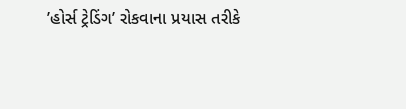’હોર્સ ટ્રેડિંગ’ રોકવાના પ્રયાસ તરીકે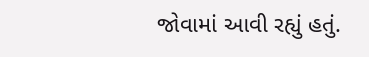જોવામાં આવી રહ્યું હતું.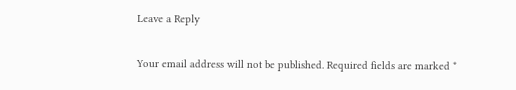Leave a Reply

Your email address will not be published. Required fields are marked *